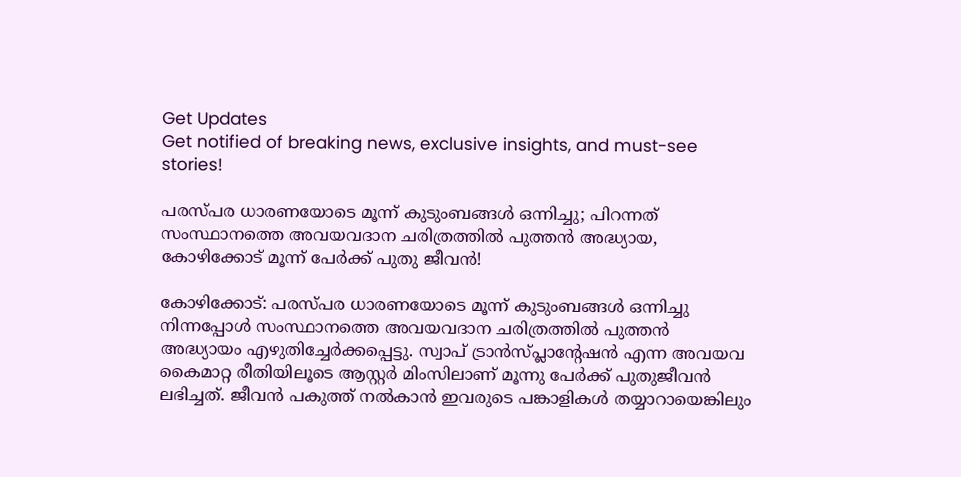Get Updates
Get notified of breaking news, exclusive insights, and must-see stories!

പരസ്പര ധാരണയോടെ മൂന്ന് കുടുംബങ്ങള്‍ ഒന്നിച്ചു; പിറന്നത് സംസ്ഥാനത്തെ അവയവദാന ചരിത്രത്തില്‍ പുത്തന്‍ അദ്ധ്യായ, കോഴിക്കോട് മൂന്ന് പേർക്ക് പുതു ജീവൻ!

കോഴിക്കോട്: പരസ്പര ധാരണയോടെ മൂന്ന് കുടുംബങ്ങള്‍ ഒന്നിച്ചു നിന്നപ്പോള്‍ സംസ്ഥാനത്തെ അവയവദാന ചരിത്രത്തില്‍ പുത്തന്‍ അദ്ധ്യായം എഴുതിച്ചേര്‍ക്കപ്പെട്ടു. സ്വാപ് ട്രാന്‍സ്പ്ലാന്റേഷന്‍ എന്ന അവയവ കൈമാറ്റ രീതിയിലൂടെ ആസ്റ്റര്‍ മിംസിലാണ് മൂന്നു പേര്‍ക്ക് പുതുജീവന്‍ ലഭിച്ചത്. ജീവന്‍ പകുത്ത് നല്‍കാന്‍ ഇവരുടെ പങ്കാളികള്‍ തയ്യാറായെങ്കിലും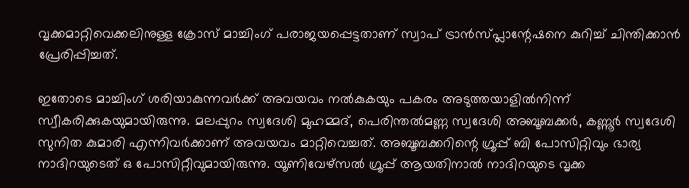വൃക്കമാറ്റിവെക്കലിനുള്ള ക്രോസ് മാച്ചിംഗ് പരാജയപ്പെട്ടതാണ് സ്വാപ് ട്രാന്‍സ്പ്ലാന്റേഷനെ കുറിച്ച് ചിന്തിക്കാന്‍ പ്രേരിപ്പിച്ചത്.

ഇതോടെ മാച്ചിംഗ് ശരിയാകുന്നവര്‍ക്ക് അവയവം നല്‍കുകയും പകരം അടുത്തയാളില്‍നിന്ന് സ്വീകരിക്കുകയുമായിരുന്നു. മലപ്പുറം സ്വദേശി മുഹമ്മദ്, പെരിന്തല്‍മണ്ണ സ്വദേശി അബൂബക്കര്‍, കണ്ണൂര്‍ സ്വദേശി സുനിത കുമാരി എന്നിവര്‍ക്കാണ് അവയവം മാറ്റിവെച്ചത്. അബൂബക്കറിന്റെ ഗ്രൂപ്പ് ബി പോസിറ്റിവും ഭാര്യ നാദിറയുടെത് ഒ പോസിറ്റീവുമായിരുന്നു. യൂണിവേഴ്‌സല്‍ ഗ്രൂപ്പ് ആയതിനാല്‍ നാദിറയുടെ വൃക്ക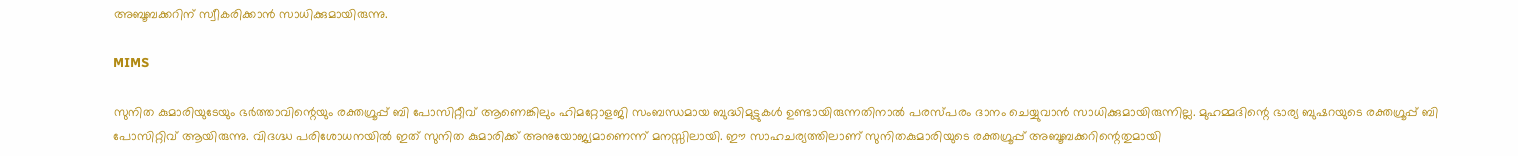അബൂബക്കറിന് സ്വീകരിക്കാന്‍ സാധിക്കുമായിരുന്നു.

MIMS

സുനിത കുമാരിയുടേയും ഭര്‍ത്താവിന്റെയും രക്തഗ്രൂപ്പ് ബി പോസിറ്റീവ് ആണെങ്കിലും ഹിമറ്റോളജി സംബന്ധമായ ബുദ്ധിമുട്ടുകള്‍ ഉണ്ടായിരുന്നതിനാല്‍ പരസ്പരം ദാനം ചെയ്യുവാന്‍ സാധിക്കുമായിരുന്നില്ല. മുഹമ്മദിന്റെ ഭാര്യ ബുഷറയുടെ രക്തഗ്രൂപ്പ് ബി പോസിറ്റിവ് ആയിരുന്നു. വിദഗ്ദ്ധ പരിശോധനയില്‍ ഇത് സുനിത കുമാരിക്ക് അനുയോജ്യമാണെന്ന് മനസ്സിലായി. ഈ സാഹചര്യത്തിലാണ് സുനിതകുമാരിയുടെ രക്തഗ്രൂപ്പ് അബൂബക്കറിന്റെതുമായി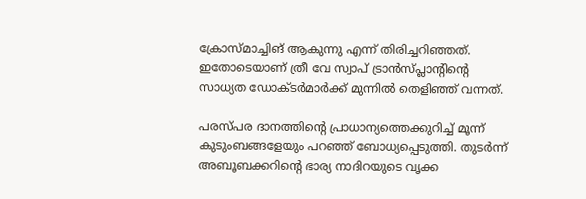ക്രോസ്മാച്ചിങ് ആകുന്നു എന്ന് തിരിച്ചറിഞ്ഞത്. ഇതോടെയാണ് ത്രീ വേ സ്വാപ് ട്രാന്‍സ്പ്ലാന്റിന്റെ സാധ്യത ഡോക്ടര്‍മാര്‍ക്ക് മുന്നില്‍ തെളിഞ്ഞ് വന്നത്.

പരസ്പര ദാനത്തിന്റെ പ്രാധാന്യത്തെക്കുറിച്ച് മൂന്ന് കുടുംബങ്ങളേയും പറഞ്ഞ് ബോധ്യപ്പെടുത്തി. തുടര്‍ന്ന് അബൂബക്കറിന്റെ ഭാര്യ നാദിറയുടെ വൃക്ക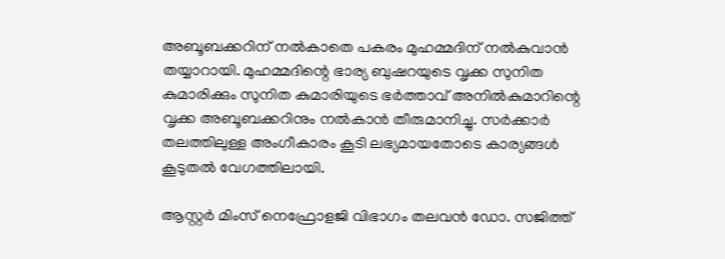അബൂബക്കറിന് നല്‍കാതെ പകരം മുഹമ്മദിന് നല്‍കുവാന്‍ തയ്യാറായി. മുഹമ്മദിന്റെ ഭാര്യ ബുഷറയുടെ വൃക്ക സുനിത കുമാരിക്കും സുനിത കുമാരിയുടെ ഭര്‍ത്താവ് അനില്‍കുമാറിന്റെ വൃക്ക അബൂബക്കറിനും നല്‍കാന്‍ തീരുമാനിച്ചു. സര്‍ക്കാര്‍ തലത്തിലുള്ള അംഗീകാരം കൂടി ലഭ്യമായതോടെ കാര്യങ്ങള്‍ കൂടുതല്‍ വേഗത്തിലായി.

ആസ്റ്റര്‍ മിംസ് നെഫ്രോളജി വിഭാഗം തലവന്‍ ഡോ. സജിത്ത്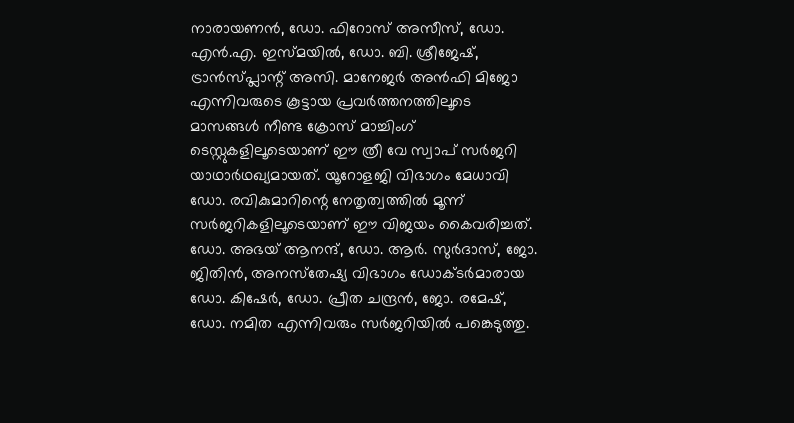നാരായണന്‍, ഡോ. ഫിറോസ് അസീസ്, ഡോ. എന്‍.എ. ഇസ്മയില്‍, ഡോ. ബി. ശ്രീജേഷ്, ട്രാന്‍സ്പ്ലാന്റ് അസി. മാനേജര്‍ അന്‍ഫി മിജോ എന്നിവരുടെ കൂട്ടായ പ്രവര്‍ത്തനത്തിലൂടെ മാസങ്ങള്‍ നീണ്ട ക്രോസ് മാച്ചിംഗ് ടെസ്റ്റുകളിലൂടെയാണ് ഈ ത്രീ വേ സ്വാപ് സര്‍ജറി യാഥാര്‍ഥഖ്യമായത്. യൂറോളജി വിഭാഗം മേധാവി ഡോ. രവികുമാറിന്റെ നേതൃത്വത്തില്‍ മൂന്ന് സര്‍ജറികളിലൂടെയാണ് ഈ വിജയം കൈവരിച്ചത്. ഡോ. അഭയ് ആനന്ദ്, ഡോ. ആര്‍. സുര്‍ദാസ്, ജോ. ജിതിന്‍, അനസ്‌തേഷ്യ വിഭാഗം ഡോക്ടര്‍മാരായ ഡോ. കിഷേര്‍, ഡോ. പ്രീത ചന്ദ്രന്‍, ജോ. രമേഷ്, ഡോ. നമിത എന്നിവരും സര്‍ജറിയില്‍ പങ്കെടുത്തു.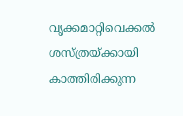വൃക്കമാറ്റിവെക്കല്‍ ശസ്ത്രയ്ക്കായി കാത്തിരിക്കുന്ന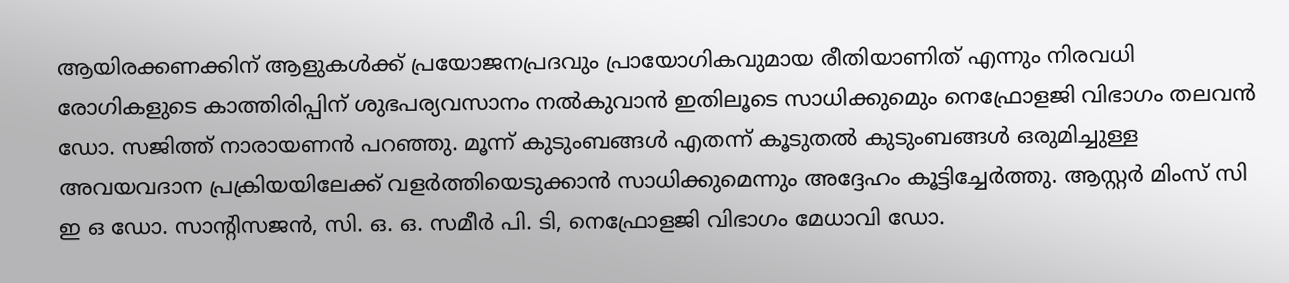ആയിരക്കണക്കിന് ആളുകള്‍ക്ക് പ്രയോജനപ്രദവും പ്രായോഗികവുമായ രീതിയാണിത് എന്നും നിരവധി രോഗികളുടെ കാത്തിരിപ്പിന് ശുഭപര്യവസാനം നല്‍കുവാന്‍ ഇതിലൂടെ സാധിക്കുമെും നെഫ്രോളജി വിഭാഗം തലവന്‍ ഡോ. സജിത്ത് നാരായണന്‍ പറഞ്ഞു. മൂന്ന് കുടുംബങ്ങള്‍ എതന്ന് കൂടുതല്‍ കുടുംബങ്ങള്‍ ഒരുമിച്ചുള്ള അവയവദാന പ്രക്രിയയിലേക്ക് വളര്‍ത്തിയെടുക്കാന്‍ സാധിക്കുമെന്നും അദ്ദേഹം കൂട്ടിച്ചേര്‍ത്തു. ആസ്റ്റര്‍ മിംസ് സി ഇ ഒ ഡോ. സാന്റിസജന്‍, സി. ഒ. ഒ. സമീര്‍ പി. ടി, നെഫ്രോളജി വിഭാഗം മേധാവി ഡോ.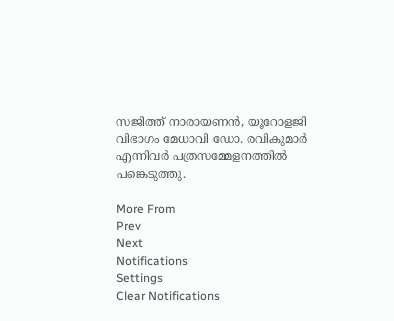സജിത്ത് നാരായണന്‍, യൂറോളജി വിഭാഗം മേധാവി ഡോ. രവികുമാര്‍ എന്നിവര്‍ പത്രസമ്മേളനത്തില്‍ പങ്കെടുത്തു.

More From
Prev
Next
Notifications
Settings
Clear Notifications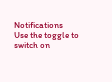Notifications
Use the toggle to switch on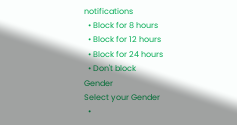notifications
  • Block for 8 hours
  • Block for 12 hours
  • Block for 24 hours
  • Don't block
Gender
Select your Gender
  •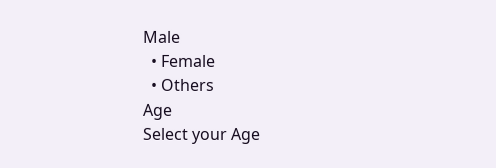Male
  • Female
  • Others
Age
Select your Age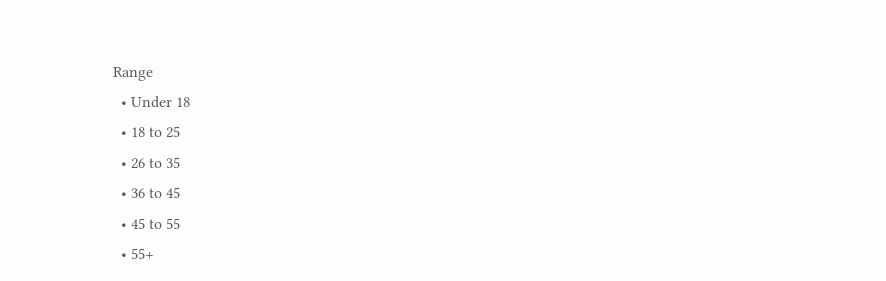Range
  • Under 18
  • 18 to 25
  • 26 to 35
  • 36 to 45
  • 45 to 55
  • 55+